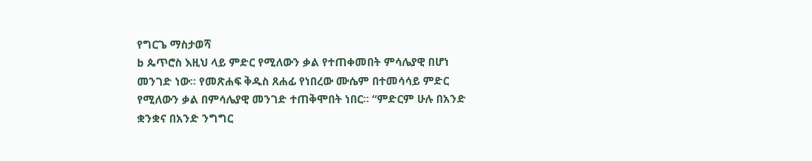የግርጌ ማስታወሻ
b ጴጥሮስ እዚህ ላይ ምድር የሚለውን ቃል የተጠቀመበት ምሳሌያዊ በሆነ መንገድ ነው። የመጽሐፍ ቅዱስ ጸሐፊ የነበረው ሙሴም በተመሳሳይ ምድር የሚለውን ቃል በምሳሌያዊ መንገድ ተጠቅሞበት ነበር። “ምድርም ሁሉ በአንድ ቋንቋና በአንድ ንግግር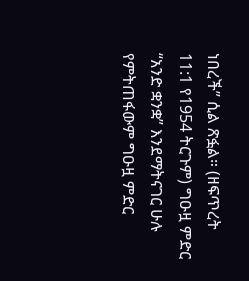ነበረች” ሲል ጽፏል። (ዘፍጥረት 11:1 የ1954 ትርጉም) ግዑዟ ምድር “አንድ ቋንቋ” እንደማትናገር ሁሉ የምትጠፋውም ግዑዟ ምድር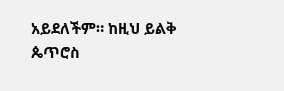አይደለችም። ከዚህ ይልቅ ጴጥሮስ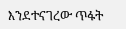እንደተናገረው ጥፋት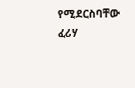የሚደርስባቸው ፈሪሃ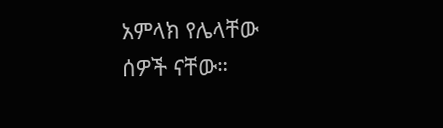አምላክ የሌላቸው ሰዎች ናቸው።